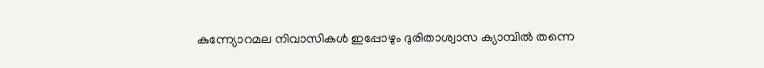കുന്ന്യോറമല നിവാസികൾ ഇപ്പോഴും ദുരിതാശ്വാസ ക്യാമ്പിൽ തന്നെ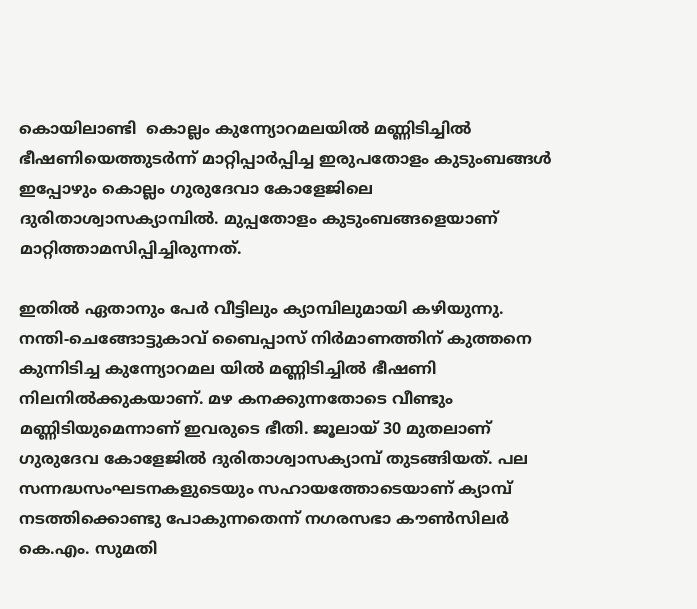കൊയിലാണ്ടി  കൊല്ലം കുന്ന്യോറമലയിൽ മണ്ണിടിച്ചിൽ ഭീഷണിയെത്തുടർന്ന് മാറ്റിപ്പാർപ്പിച്ച ഇരുപതോളം കുടുംബങ്ങൾ ഇപ്പോഴും കൊല്ലം ഗുരുദേവാ കോളേജിലെ ദുരിതാശ്വാസക്യാമ്പിൽ. മുപ്പതോളം കുടുംബങ്ങളെയാണ് മാറ്റിത്താമസിപ്പിച്ചിരുന്നത്.

ഇതിൽ ഏതാനും പേർ വീട്ടിലും ക്യാമ്പിലുമായി കഴിയുന്നു. നന്തി-ചെങ്ങോട്ടുകാവ് ബൈപ്പാസ് നിർമാണത്തിന് കുത്തനെ കുന്നിടിച്ച കുന്ന്യോറമല യിൽ മണ്ണിടിച്ചിൽ ഭീഷണി നിലനിൽക്കുകയാണ്. മഴ കനക്കുന്നതോടെ വീണ്ടും മണ്ണിടിയുമെന്നാണ് ഇവരുടെ ഭീതി. ജൂലായ് 30 മുതലാണ് ഗുരുദേവ കോളേജിൽ ദുരിതാശ്വാസക്യാമ്പ് തുടങ്ങിയത്. പല സന്നദ്ധസംഘടനകളുടെയും സഹായത്തോടെയാണ് ക്യാമ്പ് നടത്തിക്കൊണ്ടു പോകുന്നതെന്ന് നഗരസഭാ കൗൺസിലർ കെ.എം. സുമതി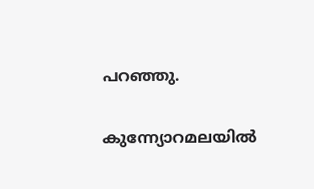പറഞ്ഞു.

കുന്ന്യോറമലയിൽ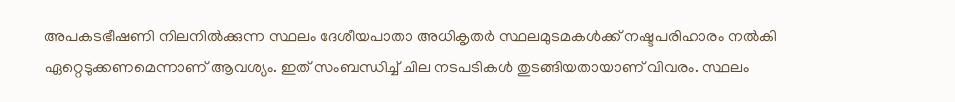അപകടഭീഷണി നിലനിൽക്കുന്ന സ്ഥലം ദേശീയപാതാ അധികൃതർ സ്ഥലമുടമകൾക്ക് നഷ്ടപരിഹാരം നൽകി ഏറ്റെടുക്കണമെന്നാണ് ആവശ്യം. ഇത് സംബന്ധിച്ച് ചില നടപടികൾ തുടങ്ങിയതായാണ് വിവരം. സ്ഥലം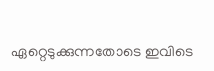ഏറ്റെടുക്കുന്നതോടെ ഇവിടെ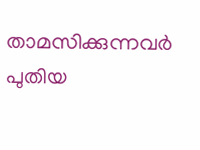താമസിക്കുന്നവർ പുതിയ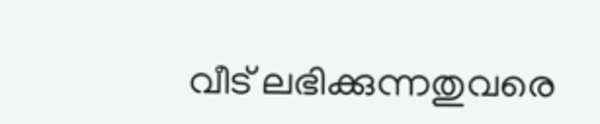വീട് ലഭിക്കുന്നതുവരെ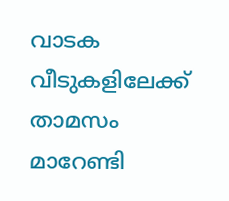വാടക വീടുകളിലേക്ക് താമസം മാറേണ്ടി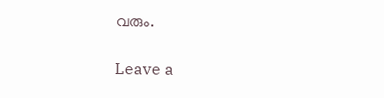വരും.

Leave a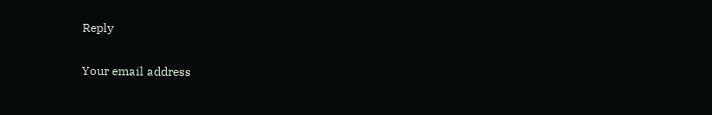Reply

Your email address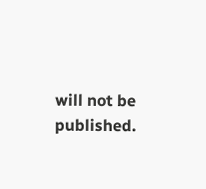will not be published.